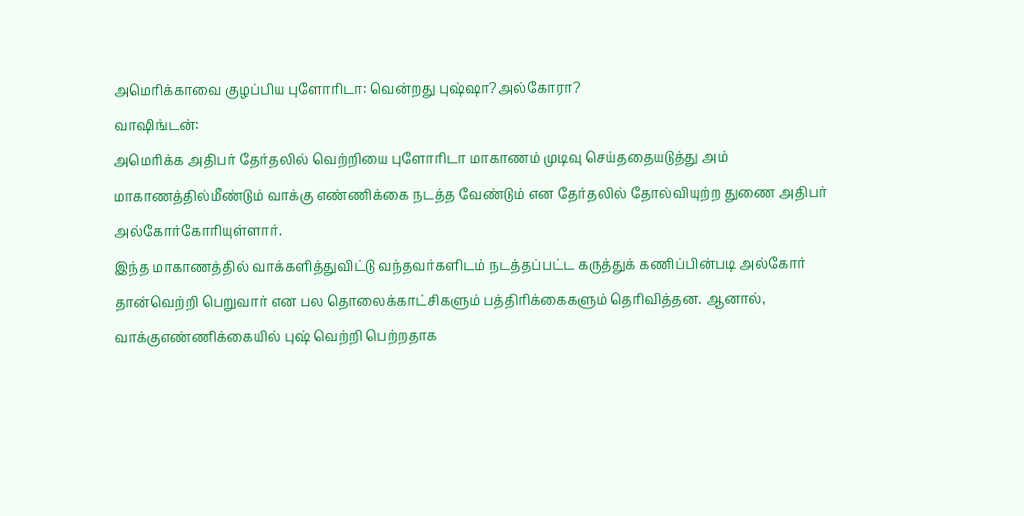அமெரிக்காவை குழப்பிய புளோரிடா: வென்றது புஷ்ஷா?அல்கோரா?
வாஷிங்டன்:
அமெரிக்க அதிபர் தேர்தலில் வெற்றியை புளோரிடா மாகாணம் முடிவு செய்ததையடுத்து அம் மாகாணத்தில்மீண்டும் வாக்கு எண்ணிக்கை நடத்த வேண்டும் என தேர்தலில் தோல்வியுற்ற துணை அதிபர் அல்கோர்கோரியுள்ளார்.
இந்த மாகாணத்தில் வாக்களித்துவிட்டு வந்தவர்களிடம் நடத்தப்பட்ட கருத்துக் கணிப்பின்படி அல்கோர் தான்வெற்றி பெறுவார் என பல தொலைக்காட்சிகளும் பத்திரிக்கைகளும் தெரிவித்தன. ஆனால், வாக்குஎண்ணிக்கையில் புஷ் வெற்றி பெற்றதாக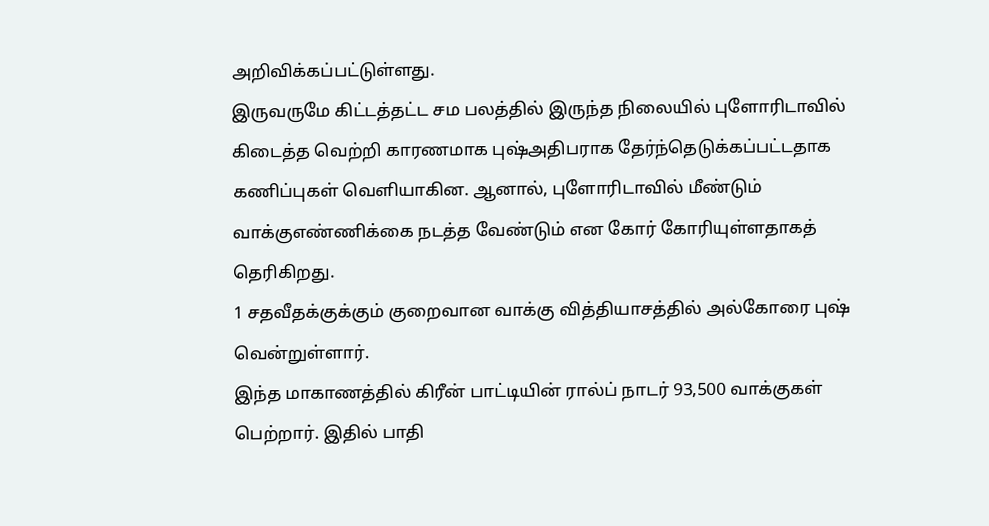அறிவிக்கப்பட்டுள்ளது.
இருவருமே கிட்டத்தட்ட சம பலத்தில் இருந்த நிலையில் புளோரிடாவில் கிடைத்த வெற்றி காரணமாக புஷ்அதிபராக தேர்ந்தெடுக்கப்பட்டதாக கணிப்புகள் வெளியாகின. ஆனால், புளோரிடாவில் மீண்டும் வாக்குஎண்ணிக்கை நடத்த வேண்டும் என கோர் கோரியுள்ளதாகத் தெரிகிறது.
1 சதவீதக்குக்கும் குறைவான வாக்கு வித்தியாசத்தில் அல்கோரை புஷ் வென்றுள்ளார்.
இந்த மாகாணத்தில் கிரீன் பாட்டியின் ரால்ப் நாடர் 93,500 வாக்குகள் பெற்றார். இதில் பாதி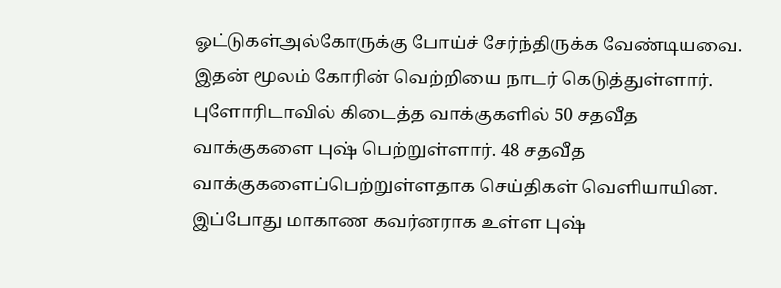ஓட்டுகள்அல்கோருக்கு போய்ச் சேர்ந்திருக்க வேண்டியவை. இதன் மூலம் கோரின் வெற்றியை நாடர் கெடுத்துள்ளார்.
புளோரிடாவில் கிடைத்த வாக்குகளில் 50 சதவீத வாக்குகளை புஷ் பெற்றுள்ளார். 48 சதவீத வாக்குகளைப்பெற்றுள்ளதாக செய்திகள் வெளியாயின.
இப்போது மாகாண கவர்னராக உள்ள புஷ்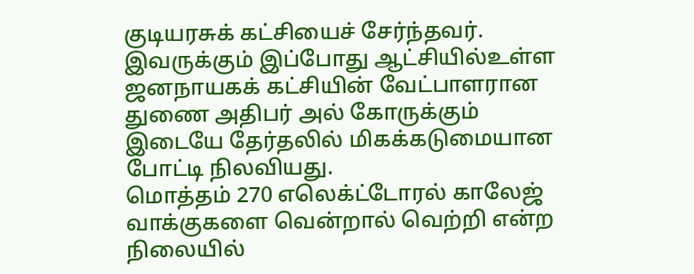குடியரசுக் கட்சியைச் சேர்ந்தவர். இவருக்கும் இப்போது ஆட்சியில்உள்ள ஜனநாயகக் கட்சியின் வேட்பாளரான துணை அதிபர் அல் கோருக்கும் இடையே தேர்தலில் மிகக்கடுமையான போட்டி நிலவியது.
மொத்தம் 270 எலெக்ட்டோரல் காலேஜ் வாக்குகளை வென்றால் வெற்றி என்ற நிலையில்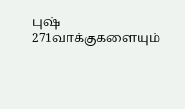புஷ் 271வாக்குகளையும்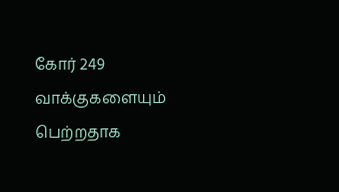கோர் 249 வாக்குகளையும் பெற்றதாக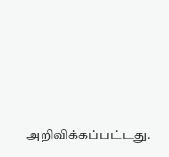அறிவிக்கப்பட்டது.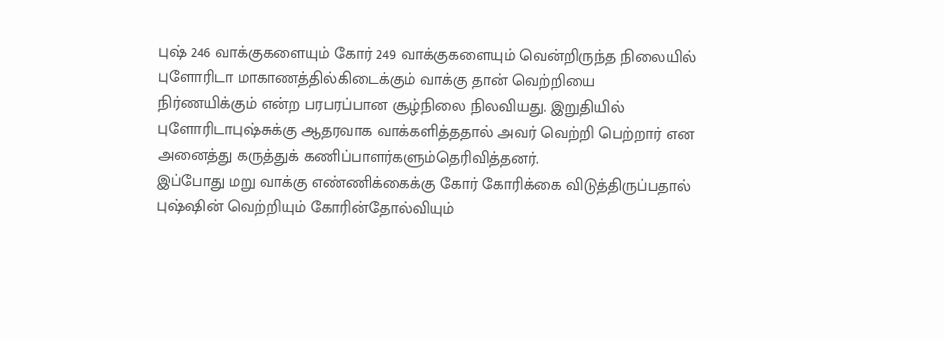புஷ் 246 வாக்குகளையும் கோர் 249 வாக்குகளையும் வென்றிருந்த நிலையில் புளோரிடா மாகாணத்தில்கிடைக்கும் வாக்கு தான் வெற்றியை நிர்ணயிக்கும் என்ற பரபரப்பான சூழ்நிலை நிலவியது. இறுதியில் புளோரிடாபுஷ்சுக்கு ஆதரவாக வாக்களித்ததால் அவர் வெற்றி பெற்றார் என அனைத்து கருத்துக் கணிப்பாளர்களும்தெரிவித்தனர்.
இப்போது மறு வாக்கு எண்ணிக்கைக்கு கோர் கோரிக்கை விடுத்திருப்பதால் புஷ்ஷின் வெற்றியும் கோரின்தோல்வியும்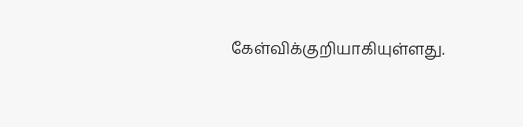கேள்விக்குறியாகியுள்ளது.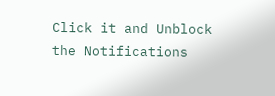Click it and Unblock the Notifications